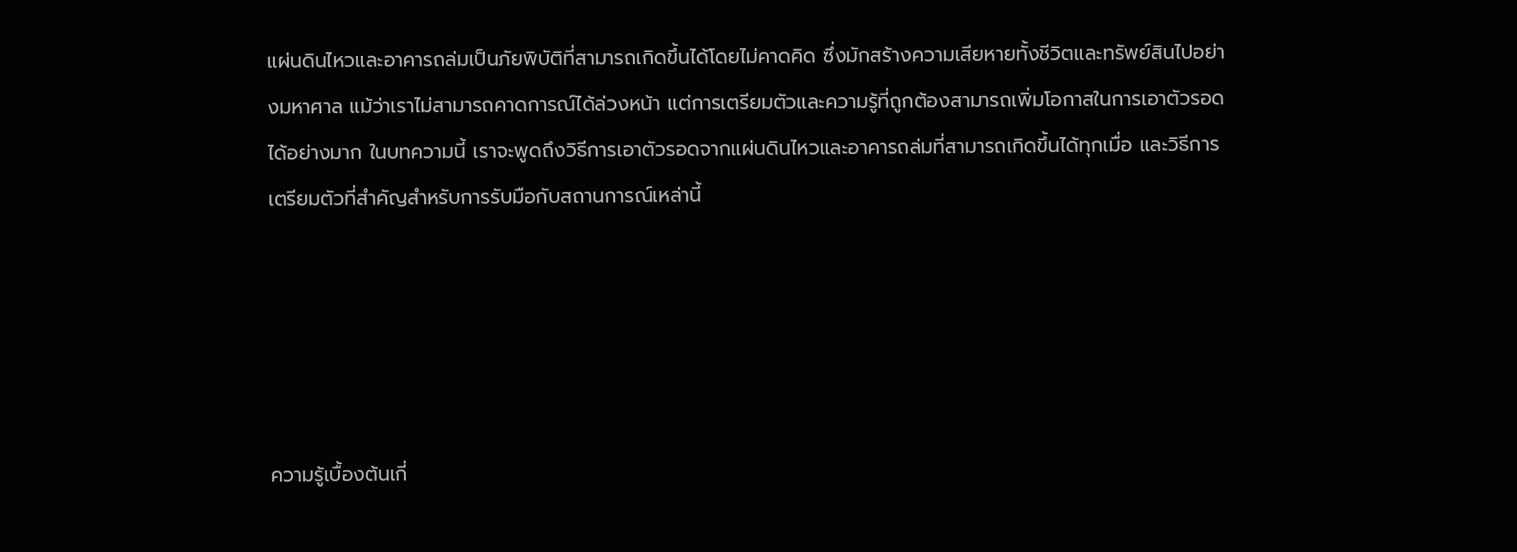แผ่นดินไหวและอาคารถล่มเป็นภัยพิบัติที่สามารถเกิดขึ้นได้โดยไม่คาดคิด ซึ่งมักสร้างความเสียหายทั้งชีวิตและทรัพย์สินไปอย่างมหาศาล แม้ว่าเราไม่สามารถคาดการณ์ได้ล่วงหน้า แต่การเตรียมตัวและความรู้ที่ถูกต้องสามารถเพิ่มโอกาสในการเอาตัวรอดได้อย่างมาก ในบทความนี้ เราจะพูดถึงวิธีการเอาตัวรอดจากแผ่นดินไหวและอาคารถล่มที่สามารถเกิดขึ้นได้ทุกเมื่อ และวิธีการเตรียมตัวที่สำคัญสำหรับการรับมือกับสถานการณ์เหล่านี้





ความรู้เบื้องต้นเกี่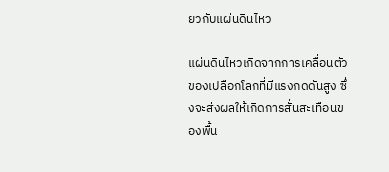ยวกับแผ่นดินไหว

แผ่นดินไหวเกิดจากการเคลื่อนตัวของเปลือกโลกที่มีแรงกดดันสูง ซึ่งจะส่งผลให้เกิดการสั่นสะเทือนของพื้น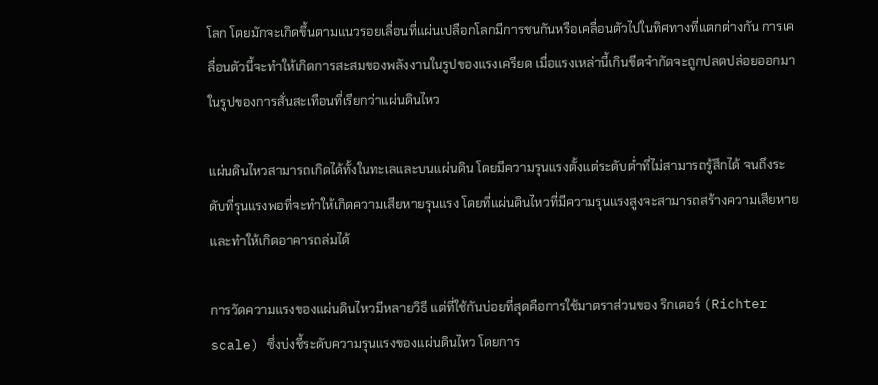โลก โดยมักจะเกิดขึ้นตามแนวรอยเลื่อนที่แผ่นเปลือกโลกมีการชนกันหรือเคลื่อนตัวไปในทิศทางที่แตกต่างกัน การเคลื่อนตัวนี้จะทำให้เกิดการสะสมของพลังงานในรูปของแรงเครียด เมื่อแรงเหล่านี้เกินขีดจำกัดจะถูกปลดปล่อยออกมาในรูปของการสั่นสะเทือนที่เรียกว่าแผ่นดินไหว

แผ่นดินไหวสามารถเกิดได้ทั้งในทะเลและบนแผ่นดิน โดยมีความรุนแรงตั้งแต่ระดับต่ำที่ไม่สามารถรู้สึกได้ จนถึงระดับที่รุนแรงพอที่จะทำให้เกิดความเสียหายรุนแรง โดยที่แผ่นดินไหวที่มีความรุนแรงสูงจะสามารถสร้างความเสียหายและทำให้เกิดอาคารถล่มได้

การวัดความแรงของแผ่นดินไหวมีหลายวิธี แต่ที่ใช้กันบ่อยที่สุดคือการใช้มาตราส่วนของ ริกเตอร์ (Richter scale) ซึ่งบ่งชี้ระดับความรุนแรงของแผ่นดินไหว โดยการ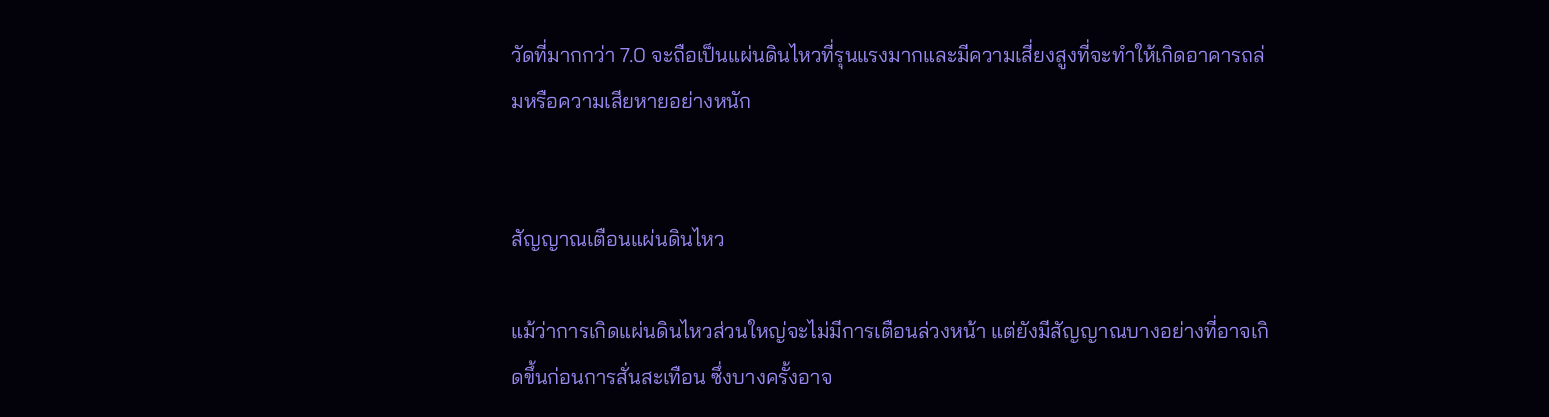วัดที่มากกว่า 7.0 จะถือเป็นแผ่นดินไหวที่รุนแรงมากและมีความเสี่ยงสูงที่จะทำให้เกิดอาคารถล่มหรือความเสียหายอย่างหนัก


สัญญาณเตือนแผ่นดินไหว

แม้ว่าการเกิดแผ่นดินไหวส่วนใหญ่จะไม่มีการเตือนล่วงหน้า แต่ยังมีสัญญาณบางอย่างที่อาจเกิดขึ้นก่อนการสั่นสะเทือน ซึ่งบางครั้งอาจ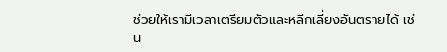ช่วยให้เรามีเวลาเตรียมตัวและหลีกเลี่ยงอันตรายได้ เช่น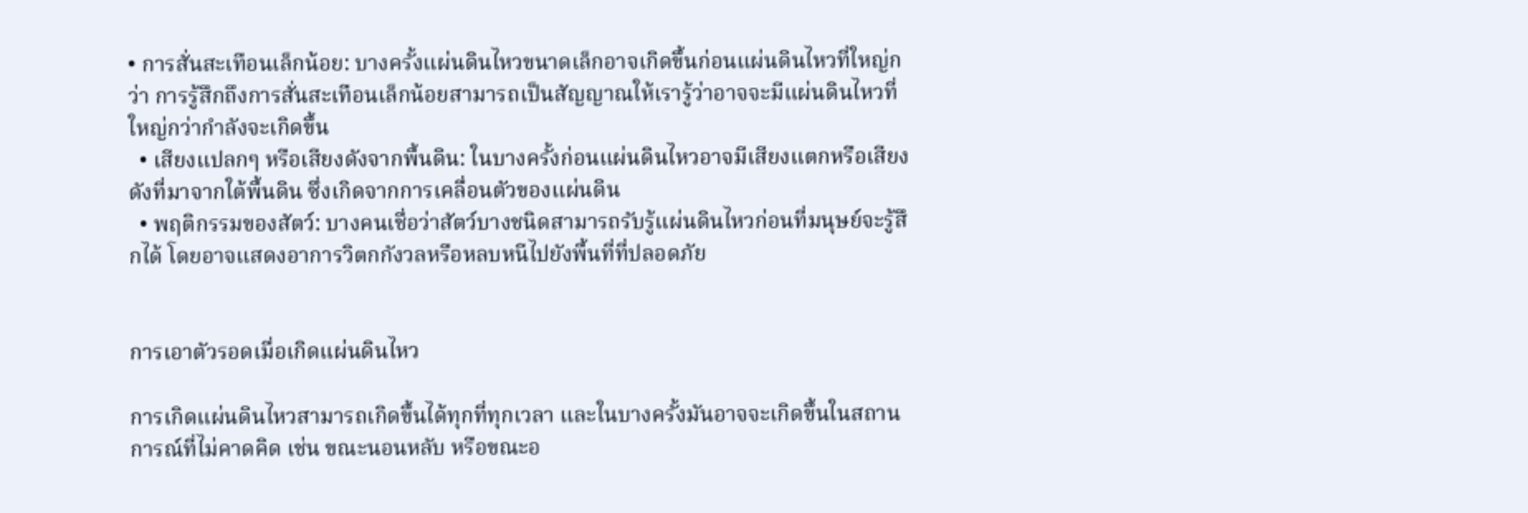• การสั่นสะเทือนเล็กน้อย: บางครั้งแผ่นดินไหวขนาดเล็กอาจเกิดขึ้นก่อนแผ่นดินไหวที่ใหญ่กว่า การรู้สึกถึงการสั่นสะเทือนเล็กน้อยสามารถเป็นสัญญาณให้เรารู้ว่าอาจจะมีแผ่นดินไหวที่ใหญ่กว่ากำลังจะเกิดขึ้น
  • เสียงแปลกๆ หรือเสียงดังจากพื้นดิน: ในบางครั้งก่อนแผ่นดินไหวอาจมีเสียงแตกหรือเสียงดังที่มาจากใต้พื้นดิน ซึ่งเกิดจากการเคลื่อนตัวของแผ่นดิน
  • พฤติกรรมของสัตว์: บางคนเชื่อว่าสัตว์บางชนิดสามารถรับรู้แผ่นดินไหวก่อนที่มนุษย์จะรู้สึกได้ โดยอาจแสดงอาการวิตกกังวลหรือหลบหนีไปยังพื้นที่ที่ปลอดภัย


การเอาตัวรอดเมื่อเกิดแผ่นดินไหว

การเกิดแผ่นดินไหวสามารถเกิดขึ้นได้ทุกที่ทุกเวลา และในบางครั้งมันอาจจะเกิดขึ้นในสถานการณ์ที่ไม่คาดคิด เช่น ขณะนอนหลับ หรือขณะอ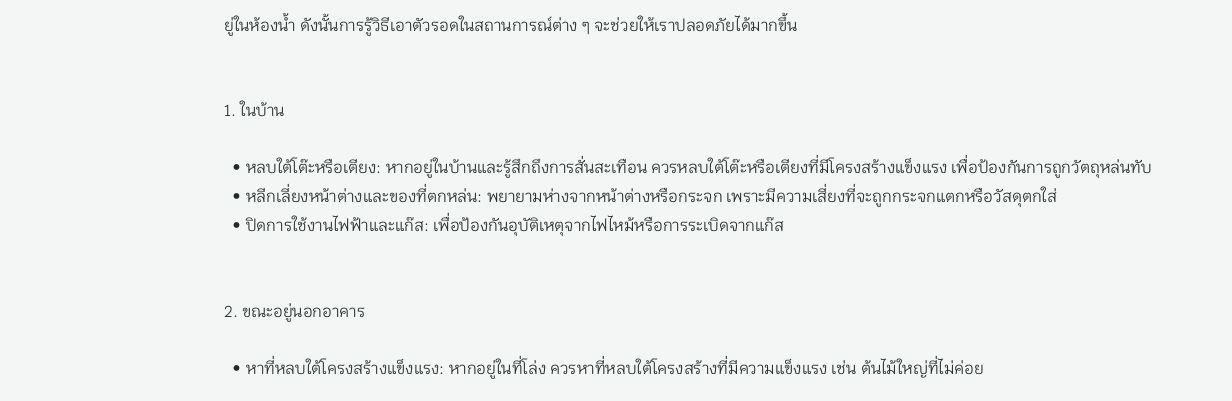ยู่ในห้องน้ำ ดังนั้นการรู้วิธีเอาตัวรอดในสถานการณ์ต่าง ๆ จะช่วยให้เราปลอดภัยได้มากขึ้น


1. ในบ้าน

  • หลบใต้โต๊ะหรือเตียง: หากอยู่ในบ้านและรู้สึกถึงการสั่นสะเทือน ควรหลบใต้โต๊ะหรือเตียงที่มีโครงสร้างแข็งแรง เพื่อป้องกันการถูกวัตถุหล่นทับ
  • หลีกเลี่ยงหน้าต่างและของที่ตกหล่น: พยายามห่างจากหน้าต่างหรือกระจก เพราะมีความเสี่ยงที่จะถูกกระจกแตกหรือวัสดุตกใส่
  • ปิดการใช้งานไฟฟ้าและแก๊ส: เพื่อป้องกันอุบัติเหตุจากไฟไหม้หรือการระเบิดจากแก๊ส


2. ขณะอยู่นอกอาคาร

  • หาที่หลบใต้โครงสร้างแข็งแรง: หากอยู่ในที่โล่ง ควรหาที่หลบใต้โครงสร้างที่มีความแข็งแรง เช่น ต้นไม้ใหญ่ที่ไม่ค่อย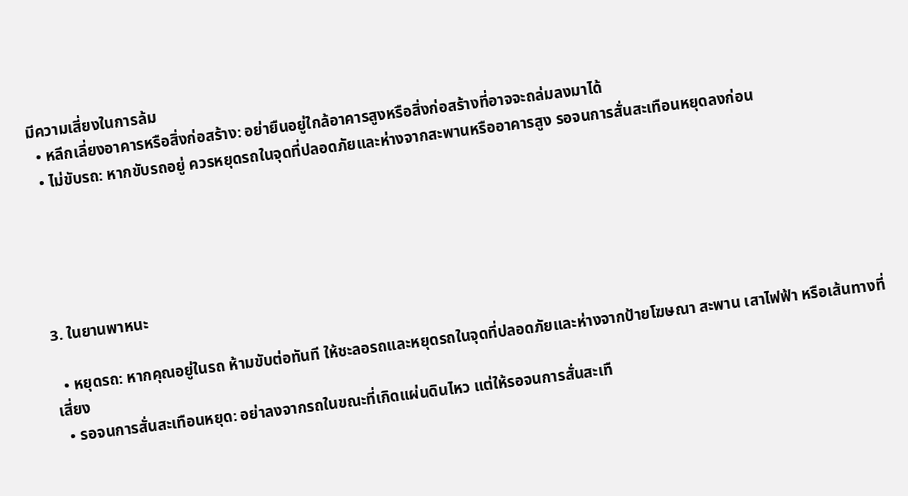มีความเสี่ยงในการล้ม
  • หลีกเลี่ยงอาคารหรือสิ่งก่อสร้าง: อย่ายืนอยู่ใกล้อาคารสูงหรือสิ่งก่อสร้างที่อาจจะถล่มลงมาได้
  • ไม่ขับรถ: หากขับรถอยู่ ควรหยุดรถในจุดที่ปลอดภัยและห่างจากสะพานหรืออาคารสูง รอจนการสั่นสะเทือนหยุดลงก่อน





3. ในยานพาหนะ

  • หยุดรถ: หากคุณอยู่ในรถ ห้ามขับต่อทันที ให้ชะลอรถและหยุดรถในจุดที่ปลอดภัยและห่างจากป้ายโฆษณา สะพาน เสาไฟฟ้า หรือเส้นทางที่เสี่ยง
  • รอจนการสั่นสะเทือนหยุด: อย่าลงจากรถในขณะที่เกิดแผ่นดินไหว แต่ให้รอจนการสั่นสะเทื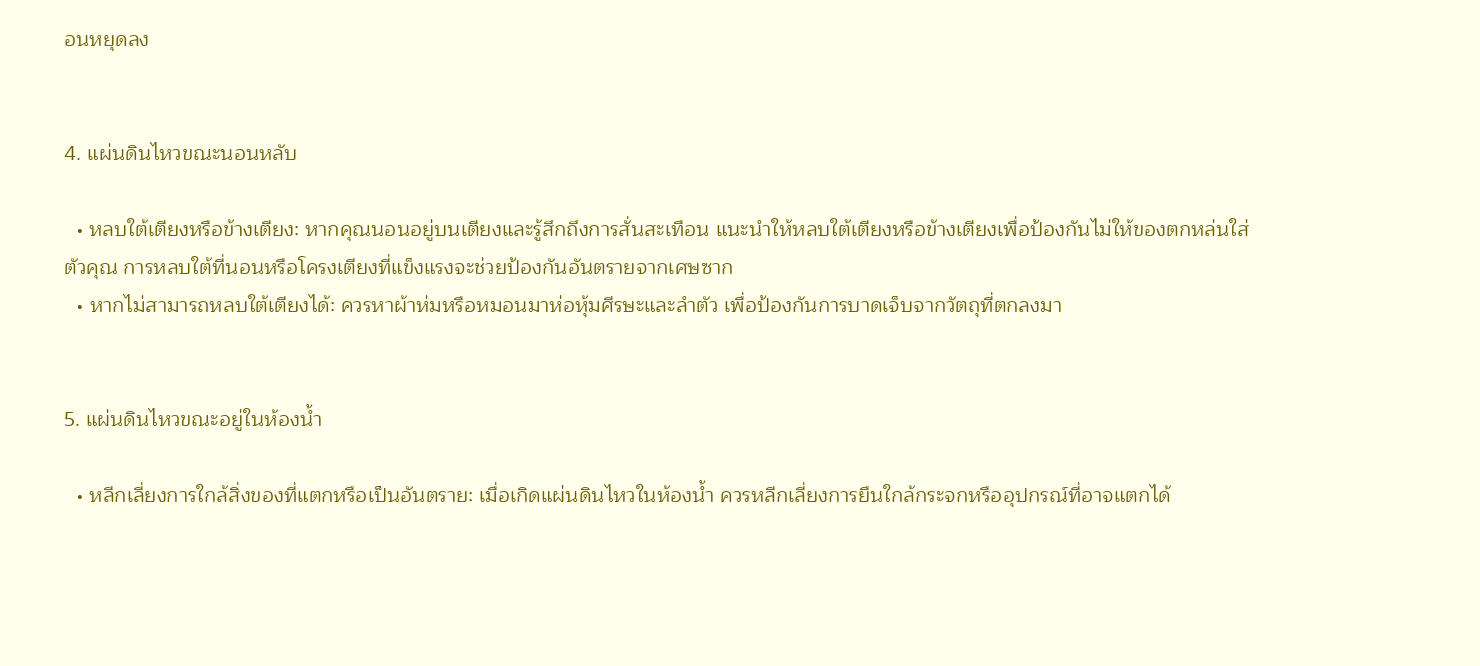อนหยุดลง


4. แผ่นดินไหวขณะนอนหลับ

  • หลบใต้เตียงหรือข้างเตียง: หากคุณนอนอยู่บนเตียงและรู้สึกถึงการสั่นสะเทือน แนะนำให้หลบใต้เตียงหรือข้างเตียงเพื่อป้องกันไม่ให้ของตกหล่นใส่ตัวคุณ การหลบใต้ที่นอนหรือโครงเตียงที่แข็งแรงจะช่วยป้องกันอันตรายจากเศษซาก
  • หากไม่สามารถหลบใต้เตียงได้: ควรหาผ้าห่มหรือหมอนมาห่อหุ้มศีรษะและลำตัว เพื่อป้องกันการบาดเจ็บจากวัตถุที่ตกลงมา


5. แผ่นดินไหวขณะอยู่ในห้องน้ำ

  • หลีกเลี่ยงการใกล้สิ่งของที่แตกหรือเป็นอันตราย: เมื่อเกิดแผ่นดินไหวในห้องน้ำ ควรหลีกเลี่ยงการยืนใกล้กระจกหรืออุปกรณ์ที่อาจแตกได้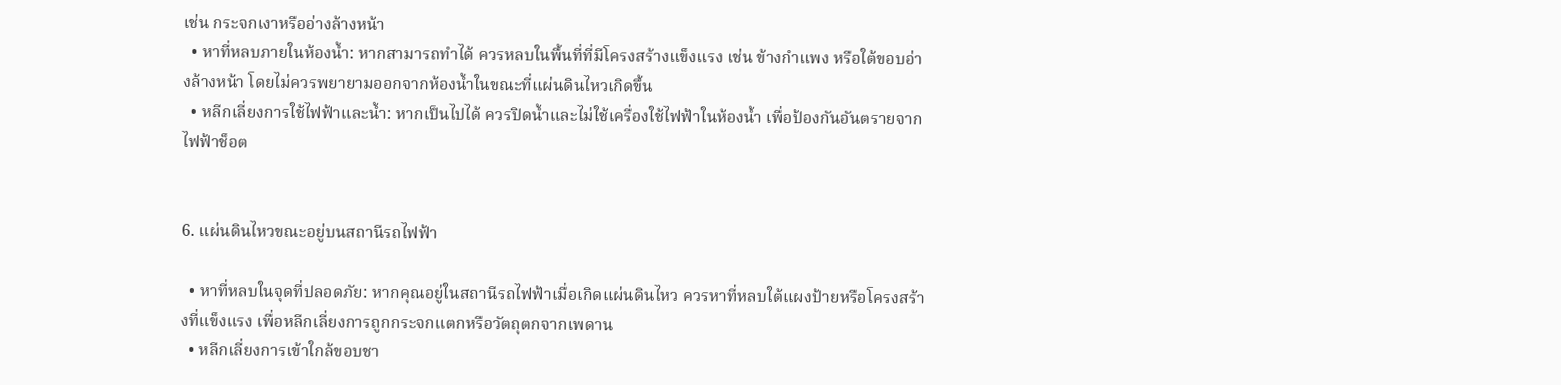เช่น กระจกเงาหรืออ่างล้างหน้า
  • หาที่หลบภายในห้องน้ำ: หากสามารถทำได้ ควรหลบในพื้นที่ที่มีโครงสร้างแข็งแรง เช่น ข้างกำแพง หรือใต้ขอบอ่างล้างหน้า โดยไม่ควรพยายามออกจากห้องน้ำในขณะที่แผ่นดินไหวเกิดขึ้น
  • หลีกเลี่ยงการใช้ไฟฟ้าและน้ำ: หากเป็นไปได้ ควรปิดน้ำและไม่ใช้เครื่องใช้ไฟฟ้าในห้องน้ำ เพื่อป้องกันอันตรายจากไฟฟ้าช็อต


6. แผ่นดินไหวขณะอยู่บนสถานีรถไฟฟ้า

  • หาที่หลบในจุดที่ปลอดภัย: หากคุณอยู่ในสถานีรถไฟฟ้าเมื่อเกิดแผ่นดินไหว ควรหาที่หลบใต้แผงป้ายหรือโครงสร้างที่แข็งแรง เพื่อหลีกเลี่ยงการถูกกระจกแตกหรือวัตถุตกจากเพดาน
  • หลีกเลี่ยงการเข้าใกล้ขอบชา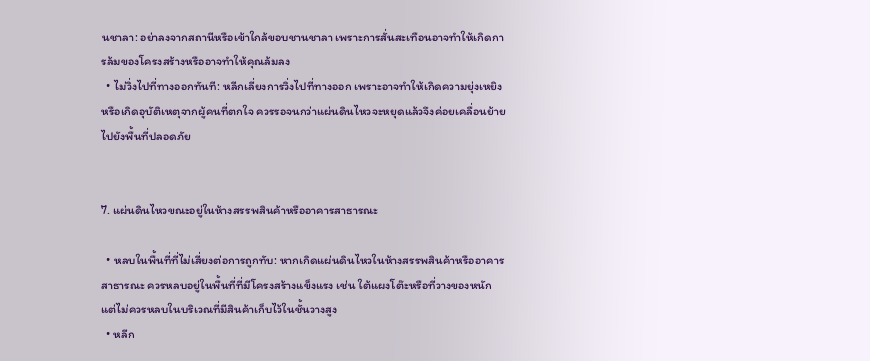นชาลา: อย่าลงจากสถานีหรือเข้าใกล้ขอบชานชาลา เพราะการสั่นสะเทือนอาจทำให้เกิดการล้มของโครงสร้างหรืออาจทำให้คุณล้มลง
  • ไม่วิ่งไปที่ทางออกทันที: หลีกเลี่ยงการวิ่งไปที่ทางออก เพราะอาจทำให้เกิดความยุ่งเหยิงหรือเกิดอุบัติเหตุจากผู้คนที่ตกใจ ควรรอจนกว่าแผ่นดินไหวจะหยุดแล้วจึงค่อยเคลื่อนย้ายไปยังพื้นที่ปลอดภัย


7. แผ่นดินไหวขณะอยู่ในห้างสรรพสินค้าหรืออาคารสาธารณะ

  • หลบในพื้นที่ที่ไม่เสี่ยงต่อการถูกทับ: หากเกิดแผ่นดินไหวในห้างสรรพสินค้าหรืออาคารสาธารณะ ควรหลบอยู่ในพื้นที่ที่มีโครงสร้างแข็งแรง เช่น ใต้แผงโต๊ะหรือที่วางของหนัก แต่ไม่ควรหลบในบริเวณที่มีสินค้าเก็บไว้ในชั้นวางสูง
  • หลีก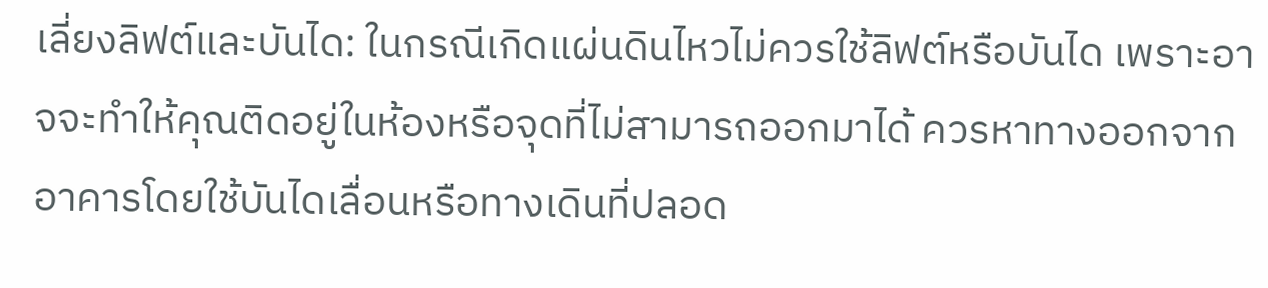เลี่ยงลิฟต์และบันได: ในกรณีเกิดแผ่นดินไหวไม่ควรใช้ลิฟต์หรือบันได เพราะอาจจะทำให้คุณติดอยู่ในห้องหรือจุดที่ไม่สามารถออกมาได้ ควรหาทางออกจากอาคารโดยใช้บันไดเลื่อนหรือทางเดินที่ปลอด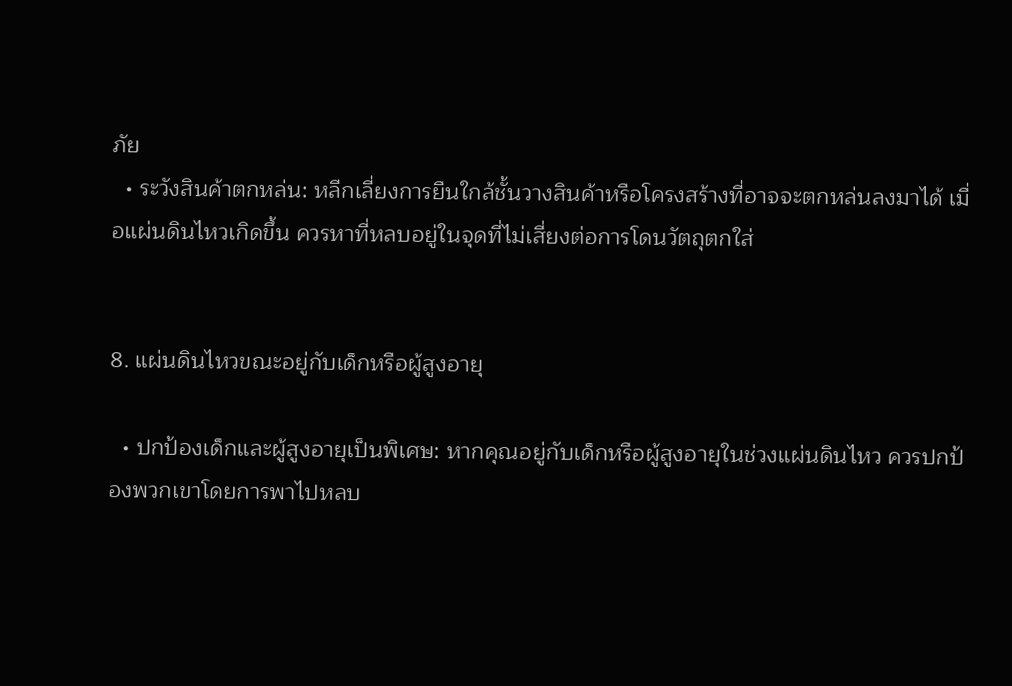ภัย
  • ระวังสินค้าตกหล่น: หลีกเลี่ยงการยืนใกล้ชั้นวางสินค้าหรือโครงสร้างที่อาจจะตกหล่นลงมาได้ เมื่อแผ่นดินไหวเกิดขึ้น ควรหาที่หลบอยู่ในจุดที่ไม่เสี่ยงต่อการโดนวัตถุตกใส่


8. แผ่นดินไหวขณะอยู่กับเด็กหรือผู้สูงอายุ

  • ปกป้องเด็กและผู้สูงอายุเป็นพิเศษ: หากคุณอยู่กับเด็กหรือผู้สูงอายุในช่วงแผ่นดินไหว ควรปกป้องพวกเขาโดยการพาไปหลบ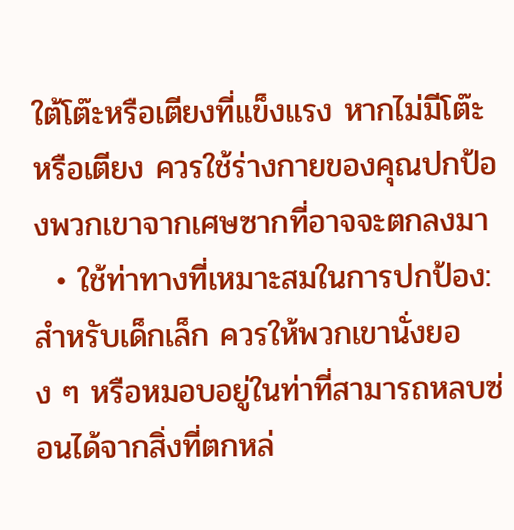ใต้โต๊ะหรือเตียงที่แข็งแรง หากไม่มีโต๊ะหรือเตียง ควรใช้ร่างกายของคุณปกป้องพวกเขาจากเศษซากที่อาจจะตกลงมา
  • ใช้ท่าทางที่เหมาะสมในการปกป้อง: สำหรับเด็กเล็ก ควรให้พวกเขานั่งยอง ๆ หรือหมอบอยู่ในท่าที่สามารถหลบซ่อนได้จากสิ่งที่ตกหล่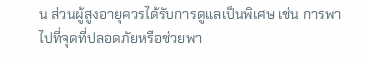น ส่วนผู้สูงอายุควรได้รับการดูแลเป็นพิเศษ เช่น การพาไปที่จุดที่ปลอดภัยหรือช่วยพา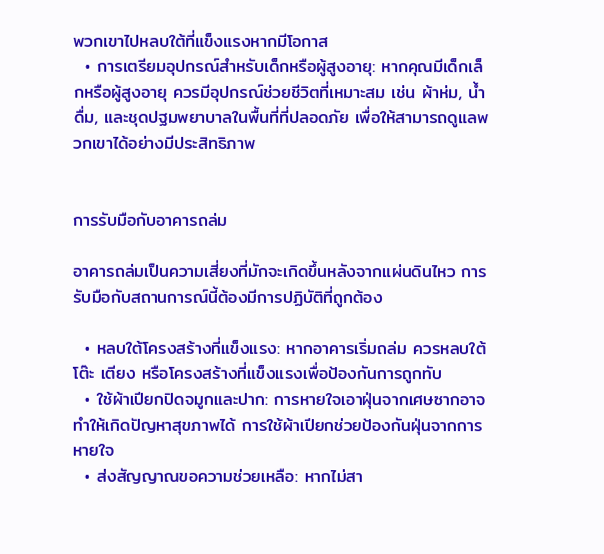พวกเขาไปหลบใต้ที่แข็งแรงหากมีโอกาส
  • การเตรียมอุปกรณ์สำหรับเด็กหรือผู้สูงอายุ: หากคุณมีเด็กเล็กหรือผู้สูงอายุ ควรมีอุปกรณ์ช่วยชีวิตที่เหมาะสม เช่น ผ้าห่ม, น้ำดื่ม, และชุดปฐมพยาบาลในพื้นที่ที่ปลอดภัย เพื่อให้สามารถดูแลพวกเขาได้อย่างมีประสิทธิภาพ


การรับมือกับอาคารถล่ม

อาคารถล่มเป็นความเสี่ยงที่มักจะเกิดขึ้นหลังจากแผ่นดินไหว การรับมือกับสถานการณ์นี้ต้องมีการปฏิบัติที่ถูกต้อง

  • หลบใต้โครงสร้างที่แข็งแรง: หากอาคารเริ่มถล่ม ควรหลบใต้โต๊ะ เตียง หรือโครงสร้างที่แข็งแรงเพื่อป้องกันการถูกทับ
  • ใช้ผ้าเปียกปิดจมูกและปาก: การหายใจเอาฝุ่นจากเศษซากอาจทำให้เกิดปัญหาสุขภาพได้ การใช้ผ้าเปียกช่วยป้องกันฝุ่นจากการหายใจ
  • ส่งสัญญาณขอความช่วยเหลือ: หากไม่สา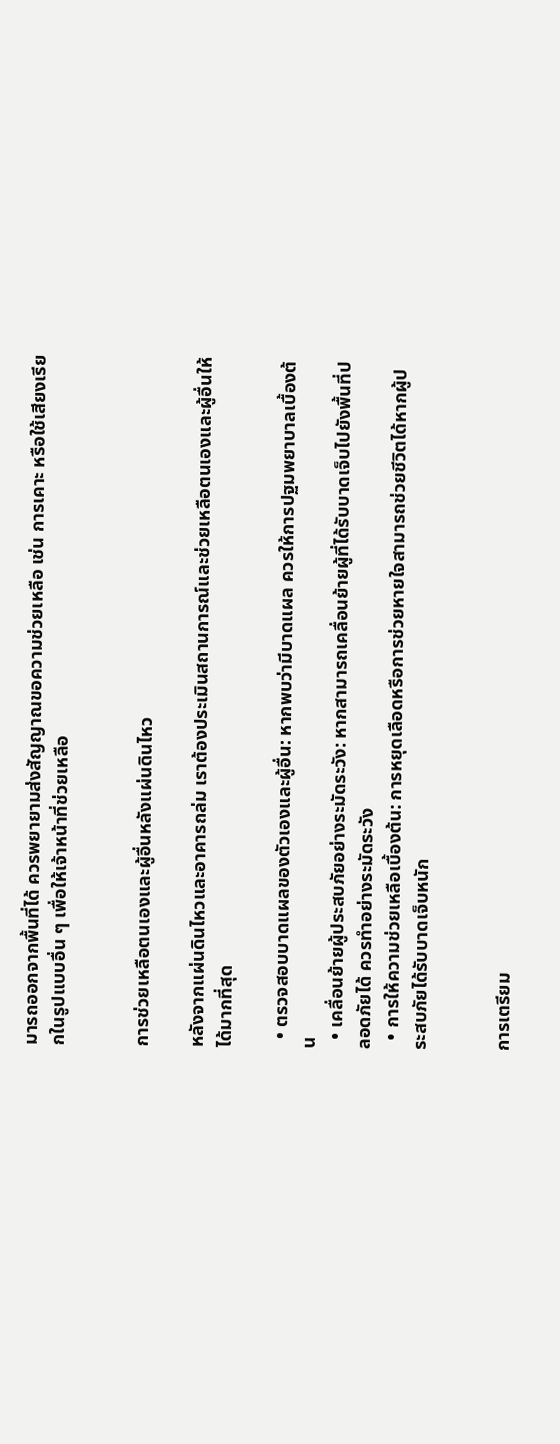มารถออกจากพื้นที่ได้ ควรพยายามส่งสัญญาณขอความช่วยเหลือ เช่น การเคาะ หรือใช้เสียงเรียกในรูปแบบอื่น ๆ เพื่อให้เจ้าหน้าที่ช่วยเหลือ


การช่วยเหลือตนเองและผู้อื่นหลังแผ่นดินไหว

หลังจากแผ่นดินไหวและอาคารถล่ม เราต้องประเมินสถานการณ์และช่วยเหลือตนเองและผู้อื่นให้ได้มากที่สุด

  • ตรวจสอบบาดแผลของตัวเองและผู้อื่น: หากพบว่ามีบาดแผล ควรให้การปฐมพยาบาลเบื้องต้น
  • เคลื่อนย้ายผู้ประสบภัยอย่างระมัดระวัง: หากสามารถเคลื่อนย้ายผู้ที่ได้รับบาดเจ็บไปยังพื้นที่ปลอดภัยได้ ควรทำอย่างระมัดระวัง
  • การให้ความช่วยเหลือเบื้องต้น: การหยุดเลือดหรือการช่วยหายใจสามารถช่วยชีวิตได้หากผู้ประสบภัยได้รับบาดเจ็บหนัก


การเตรียม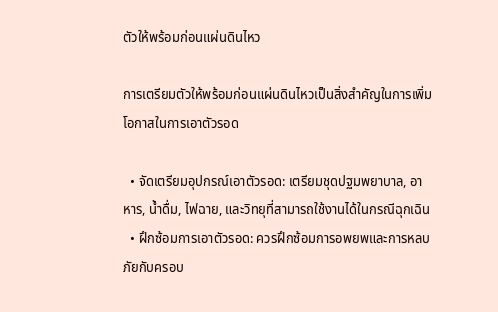ตัวให้พร้อมก่อนแผ่นดินไหว

การเตรียมตัวให้พร้อมก่อนแผ่นดินไหวเป็นสิ่งสำคัญในการเพิ่มโอกาสในการเอาตัวรอด

  • จัดเตรียมอุปกรณ์เอาตัวรอด: เตรียมชุดปฐมพยาบาล, อาหาร, น้ำดื่ม, ไฟฉาย, และวิทยุที่สามารถใช้งานได้ในกรณีฉุกเฉิน
  • ฝึกซ้อมการเอาตัวรอด: ควรฝึกซ้อมการอพยพและการหลบภัยกับครอบ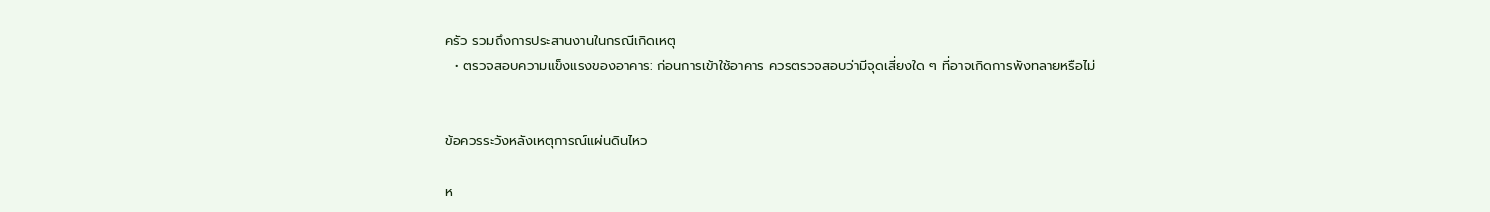ครัว รวมถึงการประสานงานในกรณีเกิดเหตุ
  • ตรวจสอบความแข็งแรงของอาคาร: ก่อนการเข้าใช้อาคาร ควรตรวจสอบว่ามีจุดเสี่ยงใด ๆ ที่อาจเกิดการพังทลายหรือไม่


ข้อควรระวังหลังเหตุการณ์แผ่นดินไหว

ห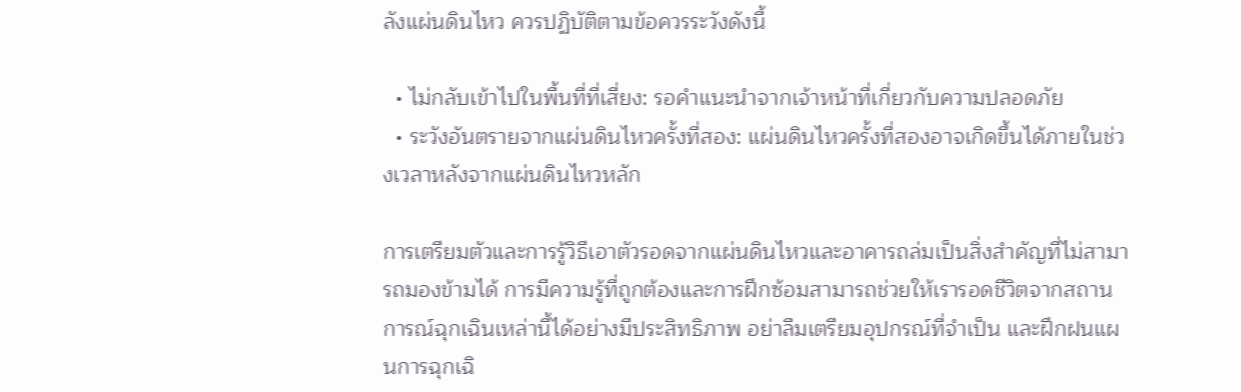ลังแผ่นดินไหว ควรปฏิบัติตามข้อควรระวังดังนี้

  • ไม่กลับเข้าไปในพื้นที่ที่เสี่ยง: รอคำแนะนำจากเจ้าหน้าที่เกี่ยวกับความปลอดภัย
  • ระวังอันตรายจากแผ่นดินไหวครั้งที่สอง: แผ่นดินไหวครั้งที่สองอาจเกิดขึ้นได้ภายในช่วงเวลาหลังจากแผ่นดินไหวหลัก

การเตรียมตัวและการรู้วิธีเอาตัวรอดจากแผ่นดินไหวและอาคารถล่มเป็นสิ่งสำคัญที่ไม่สามารถมองข้ามได้ การมีความรู้ที่ถูกต้องและการฝึกซ้อมสามารถช่วยให้เรารอดชีวิตจากสถานการณ์ฉุกเฉินเหล่านี้ได้อย่างมีประสิทธิภาพ อย่าลืมเตรียมอุปกรณ์ที่จำเป็น และฝึกฝนแผนการฉุกเฉิ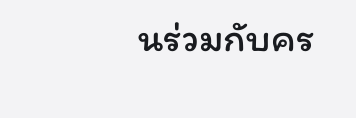นร่วมกับคร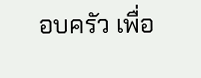อบครัว เพื่อ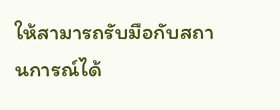ให้สามารถรับมือกับสถานการณ์ได้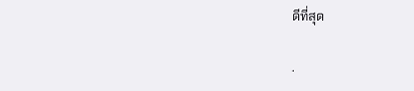ดีที่สุด

.